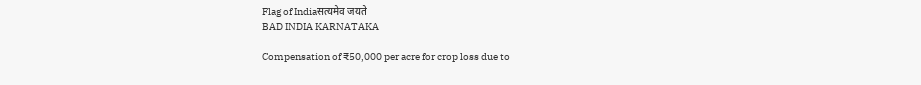Flag of Indiaसत्यमेव जयते
BAD INDIA KARNATAKA

Compensation of ₹50,000 per acre for crop loss due to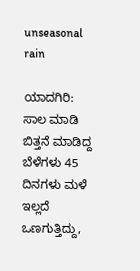unseasonal rain

ಯಾದಗಿರಿ: ಸಾಲ ಮಾಡಿ ಬಿತ್ತನೆ ಮಾಡಿದ್ದ ಬೆಳೆಗಳು 45 ದಿನಗಳು ಮಳೆ ಇಲ್ಲದೆ ಒಣಗುತ್ತಿದ್ದು,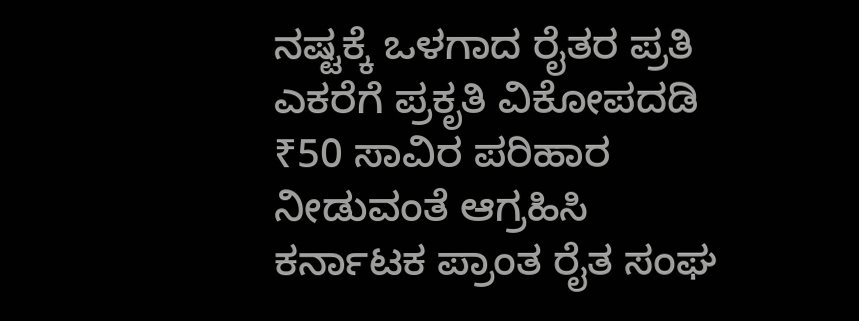ನಷ್ಟಕ್ಕೆ ಒಳಗಾದ ರೈತರ ಪ್ರತಿ ಎಕರೆಗೆ ಪ್ರಕೃತಿ ವಿಕೋಪದಡಿ ₹50 ಸಾವಿರ ಪರಿಹಾರ ನೀಡುವಂತೆ ಆಗ್ರಹಿಸಿ ಕರ್ನಾಟಕ ಪ್ರಾಂತ ರೈತ ಸಂಘ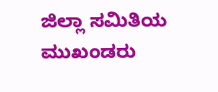ಜಿಲ್ಲಾ ಸಮಿತಿಯ ಮುಖಂಡರು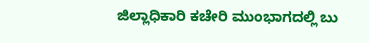ಜಿಲ್ಲಾಧಿಕಾರಿ ಕಚೇರಿ ಮುಂಭಾಗದಲ್ಲಿ ಬು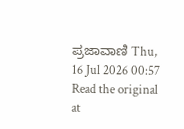ಪ್ರಜಾವಾಣಿ Thu, 16 Jul 2026 00:57
Read the original at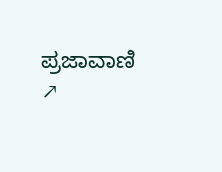ಪ್ರಜಾವಾಣಿ ↗